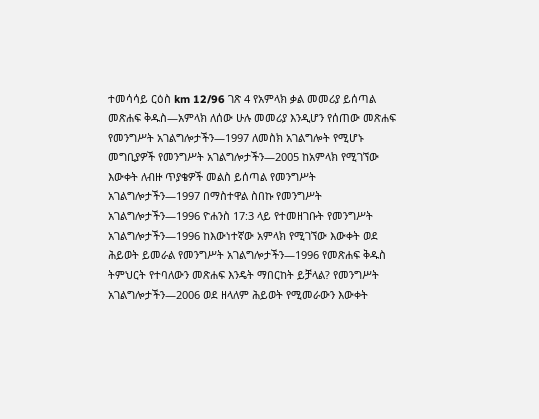ተመሳሳይ ርዕስ km 12/96 ገጽ 4 የአምላክ ቃል መመሪያ ይሰጣል መጽሐፍ ቅዱስ—አምላክ ለሰው ሁሉ መመሪያ እንዲሆን የሰጠው መጽሐፍ የመንግሥት አገልግሎታችን—1997 ለመስክ አገልግሎት የሚሆኑ መግቢያዎች የመንግሥት አገልግሎታችን—2005 ከአምላክ የሚገኘው እውቀት ለብዙ ጥያቄዎች መልስ ይሰጣል የመንግሥት አገልግሎታችን—1997 በማስተዋል ስበኩ የመንግሥት አገልግሎታችን—1996 ዮሐንስ 17:3 ላይ የተመዘገቡት የመንግሥት አገልግሎታችን—1996 ከእውነተኛው አምላክ የሚገኘው እውቀት ወደ ሕይወት ይመራል የመንግሥት አገልግሎታችን—1996 የመጽሐፍ ቅዱስ ትምህርት የተባለውን መጽሐፍ እንዴት ማበርከት ይቻላል? የመንግሥት አገልግሎታችን—2006 ወደ ዘላለም ሕይወት የሚመራውን እውቀት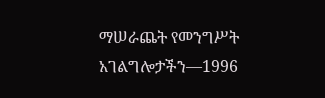ማሠራጨት የመንግሥት አገልግሎታችን—1996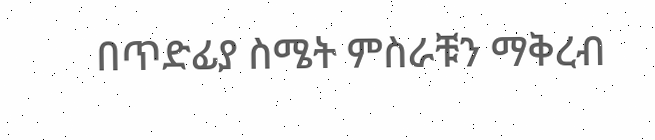በጥድፊያ ስሜት ምስራቹን ማቅረብ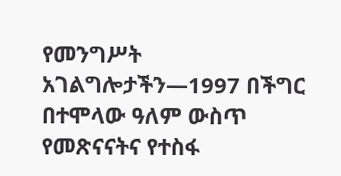የመንግሥት አገልግሎታችን—1997 በችግር በተሞላው ዓለም ውስጥ የመጽናናትና የተስፋ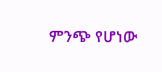ምንጭ የሆነው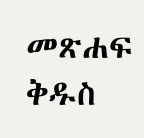መጽሐፍ ቅዱስ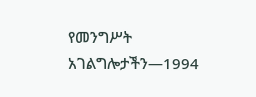የመንግሥት አገልግሎታችን—1994